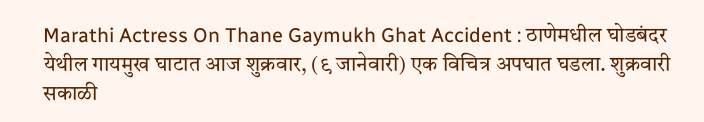Marathi Actress On Thane Gaymukh Ghat Accident : ठाणेमधील घोडबंदर येथील गायमुख घाटात आज शुक्रवार, (९ जानेवारी) एक विचित्र अपघात घडला. शुक्रवारी सकाळी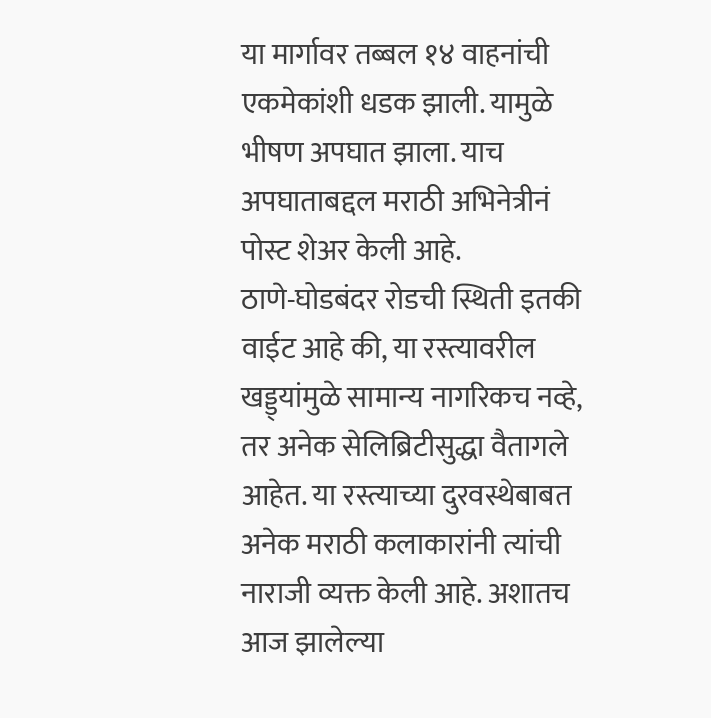या मार्गावर तब्बल १४ वाहनांची एकमेकांशी धडक झाली. यामुळे भीषण अपघात झाला. याच अपघाताबद्दल मराठी अभिनेत्रीनं पोस्ट शेअर केली आहे.
ठाणे-घोडबंदर रोडची स्थिती इतकी वाईट आहे की, या रस्त्यावरील खड्ड्यांमुळे सामान्य नागरिकच नव्हे, तर अनेक सेलिब्रिटीसुद्धा वैतागले आहेत. या रस्त्याच्या दुरवस्थेबाबत अनेक मराठी कलाकारांनी त्यांची नाराजी व्यक्त केली आहे. अशातच आज झालेल्या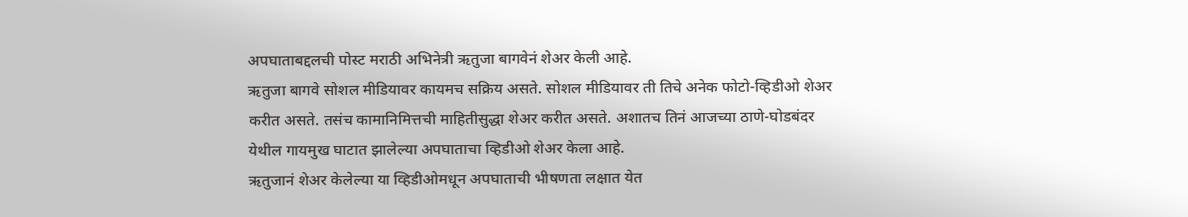अपघाताबद्दलची पोस्ट मराठी अभिनेत्री ऋतुजा बागवेनं शेअर केली आहे.
ऋतुजा बागवे सोशल मीडियावर कायमच सक्रिय असते. सोशल मीडियावर ती तिचे अनेक फोटो-व्हिडीओ शेअर करीत असते. तसंच कामानिमित्तची माहितीसुद्धा शेअर करीत असते. अशातच तिनं आजच्या ठाणे-घोडबंदर येथील गायमुख घाटात झालेल्या अपघाताचा व्हिडीओ शेअर केला आहे.
ऋतुजानं शेअर केलेल्या या व्हिडीओमधून अपघाताची भीषणता लक्षात येत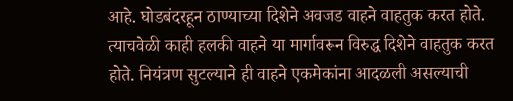आहे. घोडबंदरहून ठाण्याच्या दिशेने अवजड वाहने वाहतुक करत होते. त्याचवेळी काही हलकी वाहने या मार्गावरून विरुद्ध दिशेने वाहतुक करत होते. नियंत्रण सुटल्याने ही वाहने एकमेकांना आदळली असल्याची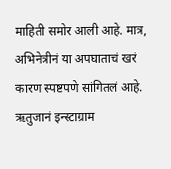माहिती समोर आली आहे. मात्र, अभिनेत्रीनं या अपघाताचं खरं कारण स्पष्टपणे सांगितलं आहे.
ऋतुजानं इन्स्टाग्राम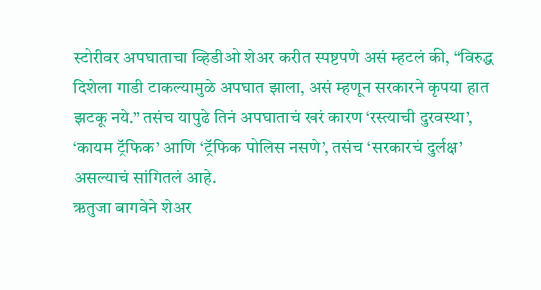स्टोरीवर अपघाताचा व्हिडीओ शेअर करीत स्पष्टपणे असं म्हटलं की, “विरुद्ध दिशेला गाडी टाकल्यामुळे अपघात झाला, असं म्हणून सरकारने कृपया हात झटकू नये.” तसंच यापुढे तिनं अपघाताचं खरं कारण ‘रस्त्याची दुरवस्था’, ‘कायम ट्रॅफिक’ आणि ‘ट्रॅफिक पोलिस नसणे’, तसंच ‘सरकारचं दुर्लक्ष’ असल्याचं सांगितलं आहे.
ऋतुजा बागवेने शेअर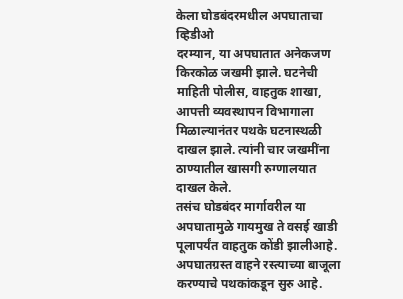केला घोडबंदरमधील अपघाताचा व्हिडीओ
दरम्यान, या अपघातात अनेकजण किरकोळ जखमी झाले. घटनेची माहिती पोलीस, वाहतुक शाखा, आपत्ती व्यवस्थापन विभागाला मिळाल्यानंतर पथके घटनास्थळी दाखल झाले. त्यांनी चार जखमींना ठाण्यातील खासगी रुग्णालयात दाखल केले.
तसंच घोडबंदर मार्गावरील या अपघातामुळे गायमुख ते वसई खाडी पूलापर्यंत वाहतुक कोंडी झालीआहे. अपघातग्रस्त वाहने रस्त्याच्या बाजूला करण्याचे पथकांकडून सुरु आहे.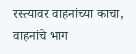रस्त्यावर वाहनांच्या काचा, वाहनांचे भाग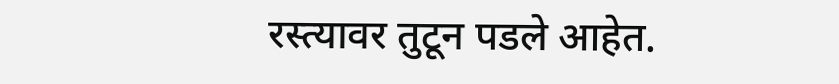रस्त्यावर तुटून पडले आहेत.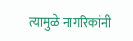त्यामुळे नागरिकांनी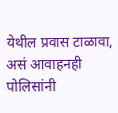येथील प्रवास टाळावा, असं आवाहनही पोलिसांनी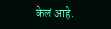केलं आहे.